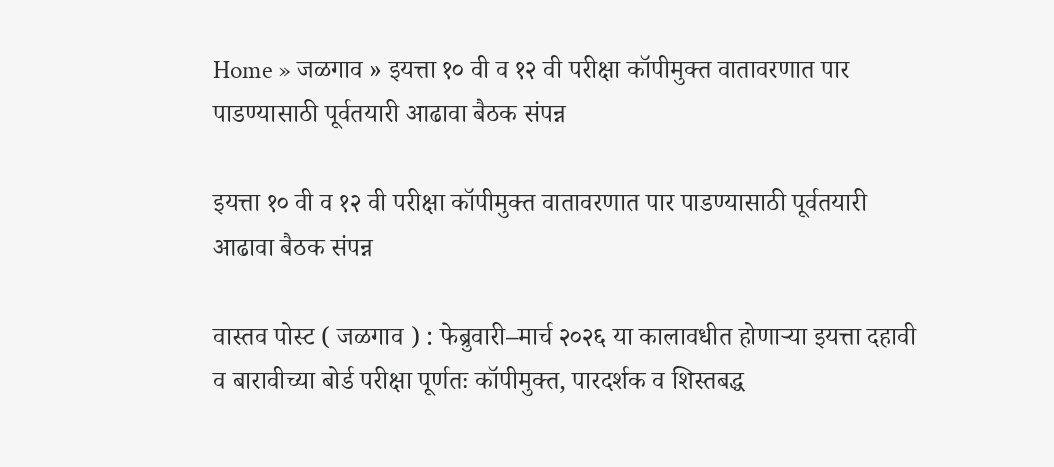Home » जळगाव » इयत्ता १० वी व १२ वी परीक्षा कॉपीमुक्त वातावरणात पार पाडण्यासाठी पूर्वतयारी आढावा बैठक संपन्न

इयत्ता १० वी व १२ वी परीक्षा कॉपीमुक्त वातावरणात पार पाडण्यासाठी पूर्वतयारी आढावा बैठक संपन्न

वास्तव पोस्ट ( जळगाव ) : फेब्रुवारी–मार्च २०२६ या कालावधीत होणाऱ्या इयत्ता दहावी व बारावीच्या बोर्ड परीक्षा पूर्णतः कॉपीमुक्त, पारदर्शक व शिस्तबद्ध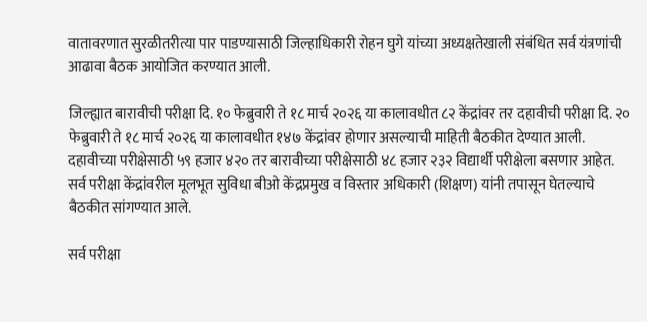वातावरणात सुरळीतरीत्या पार पाडण्यासाठी जिल्हाधिकारी रोहन घुगे यांच्या अध्यक्षतेखाली संबंधित सर्व यंत्रणांची आढावा बैठक आयोजित करण्यात आली.

जिल्ह्यात बारावीची परीक्षा दि. १० फेब्रुवारी ते १८ मार्च २०२६ या कालावधीत ८२ केंद्रांवर तर दहावीची परीक्षा दि. २० फेब्रुवारी ते १८ मार्च २०२६ या कालावधीत १४७ केंद्रांवर होणार असल्याची माहिती बैठकीत देण्यात आली. दहावीच्या परीक्षेसाठी ५९ हजार ४२० तर बारावीच्या परीक्षेसाठी ४८ हजार २३२ विद्यार्थी परीक्षेला बसणार आहेत. सर्व परीक्षा केंद्रांवरील मूलभूत सुविधा बीओ केंद्रप्रमुख व विस्तार अधिकारी (शिक्षण) यांनी तपासून घेतल्याचे बैठकीत सांगण्यात आले.

सर्व परीक्षा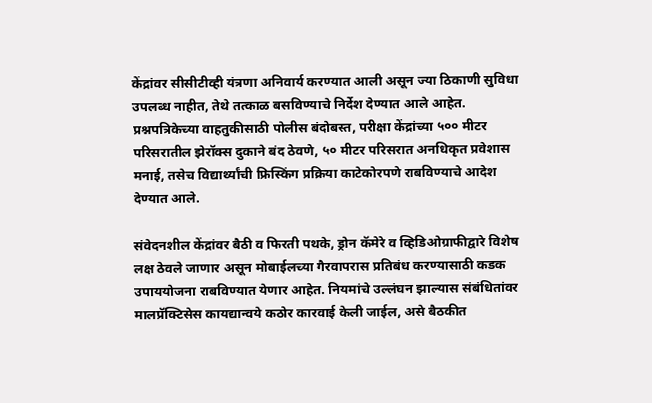केंद्रांवर सीसीटीव्ही यंत्रणा अनिवार्य करण्यात आली असून ज्या ठिकाणी सुविधा उपलब्ध नाहीत, तेथे तत्काळ बसविण्याचे निर्देश देण्यात आले आहेत. प्रश्नपत्रिकेच्या वाहतुकीसाठी पोलीस बंदोबस्त, परीक्षा केंद्रांच्या ५०० मीटर परिसरातील झेरॉक्स दुकाने बंद ठेवणे, ५० मीटर परिसरात अनधिकृत प्रवेशास मनाई, तसेच विद्यार्थ्यांची फ्रिस्किंग प्रक्रिया काटेकोरपणे राबविण्याचे आदेश देण्यात आले.

संवेदनशील केंद्रांवर बैठी व फिरती पथके, ड्रोन कॅमेरे व व्हिडिओग्राफीद्वारे विशेष लक्ष ठेवले जाणार असून मोबाईलच्या गैरवापरास प्रतिबंध करण्यासाठी कडक उपाययोजना राबविण्यात येणार आहेत. नियमांचे उल्लंघन झाल्यास संबंधितांवर मालप्रॅक्टिसेस कायद्यान्वये कठोर कारवाई केली जाईल, असे बैठकीत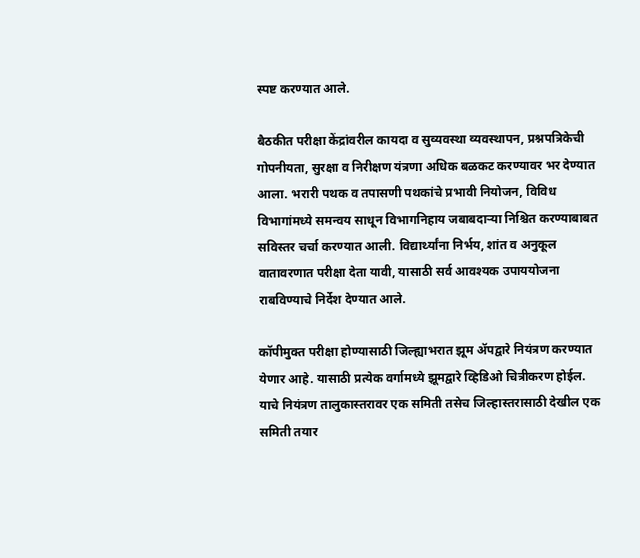स्पष्ट करण्यात आले.

बैठकीत परीक्षा केंद्रांवरील कायदा व सुव्यवस्था व्यवस्थापन, प्रश्नपत्रिकेची गोपनीयता, सुरक्षा व निरीक्षण यंत्रणा अधिक बळकट करण्यावर भर देण्यात आला. भरारी पथक व तपासणी पथकांचे प्रभावी नियोजन, विविध विभागांमध्ये समन्वय साधून विभागनिहाय जबाबदाऱ्या निश्चित करण्याबाबत सविस्तर चर्चा करण्यात आली. विद्यार्थ्यांना निर्भय, शांत व अनुकूल वातावरणात परीक्षा देता यावी, यासाठी सर्व आवश्यक उपाययोजना राबविण्याचे निर्देश देण्यात आले.

कॉपीमुक्त परीक्षा होण्यासाठी जिल्ह्याभरात झूम ॲपद्वारे नियंत्रण करण्यात येणार आहे. यासाठी प्रत्येक वर्गामध्ये झूमद्वारे व्हिडिओ चित्रीकरण होईल. याचे नियंत्रण तालुकास्तरावर एक समिती तसेच जिल्हास्तरासाठी देखील एक समिती तयार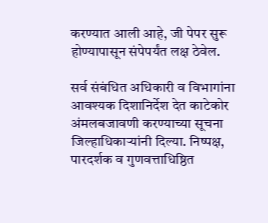करण्यात आली आहे, जी पेपर सुरू होण्यापासून संपेपर्यंत लक्ष ठेवेल.

सर्व संबंधित अधिकारी व विभागांना आवश्यक दिशानिर्देश देत काटेकोर अंमलबजावणी करण्याच्या सूचना जिल्हाधिकाऱ्यांनी दिल्या. निष्पक्ष, पारदर्शक व गुणवत्ताधिष्ठित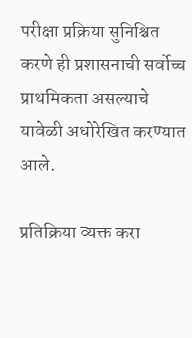परीक्षा प्रक्रिया सुनिश्चित करणे ही प्रशासनाची सर्वोच्च प्राथमिकता असल्याचे यावेळी अधोरेखित करण्यात आले.

प्रतिक्रिया व्यक्त करा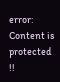error: Content is protected !!